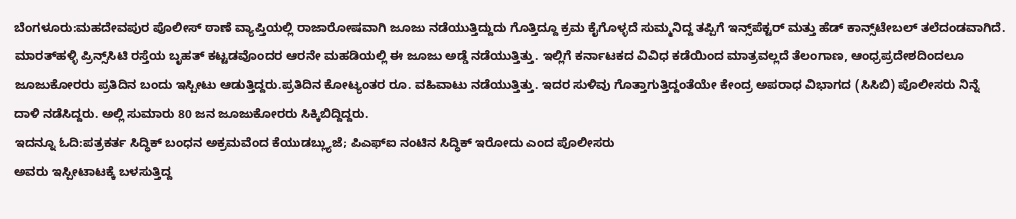ಬೆಂಗಳೂರು:ಮಹದೇವಪುರ ಪೊಲೀಸ್ ಠಾಣೆ ವ್ಯಾಪ್ತಿಯಲ್ಲಿ ರಾಜಾರೋಷವಾಗಿ ಜೂಜು ನಡೆಯುತ್ತಿದ್ದುದು ಗೊತ್ತಿದ್ದೂ ಕ್ರಮ ಕೈಗೊಳ್ಳದೆ ಸುಮ್ಮನಿದ್ದ ತಪ್ಪಿಗೆ ಇನ್ಸ್‌ಪೆಕ್ಟರ್ ಮತ್ತು ಹೆಡ್ ಕಾನ್ಸ್‌ಟೇಬಲ್ ತಲೆದಂಡವಾಗಿದೆ.
ಮಾರತ್‌ಹಳ್ಳಿ ಪ್ರಿನ್ಸ್‌ಸಿಟಿ ರಸ್ತೆಯ ಬೃಹತ್ ಕಟ್ಟಡವೊಂದರ ಆರನೇ ಮಹಡಿಯಲ್ಲಿ ಈ ಜೂಜು ಅಡ್ಡೆ ನಡೆಯುತ್ತಿತ್ತು. ಇಲ್ಲಿಗೆ ಕರ್ನಾಟಕದ ವಿವಿಧ ಕಡೆಯಿಂದ ಮಾತ್ರವಲ್ಲದೆ ತೆಲಂಗಾಣ, ಆಂಧ್ರಪ್ರದೇಶದಿಂದಲೂ ಜೂಜುಕೋರರು ಪ್ರತಿದಿನ ಬಂದು ಇಸ್ಪೀಟು ಆಡುತ್ತಿದ್ದರು.ಪ್ರತಿದಿನ ಕೋಟ್ಯಂತರ ರೂ. ವಹಿವಾಟು ನಡೆಯುತ್ತಿತ್ತು. ಇದರ ಸುಳಿವು ಗೊತ್ತಾಗುತ್ತಿದ್ದಂತೆಯೇ ಕೇಂದ್ರ ಅಪರಾಧ ವಿಭಾಗದ (ಸಿಸಿಬಿ) ಪೊಲೀಸರು ನಿನ್ನೆ ದಾಳಿ ನಡೆಸಿದ್ದರು. ಅಲ್ಲಿ ಸುಮಾರು 80 ಜನ ಜೂಜುಕೋರರು ಸಿಕ್ಕಿಬಿದ್ದಿದ್ದರು.
ಇದನ್ನೂ ಓದಿ:ಪತ್ರಕರ್ತ ಸಿದ್ಧಿಕ್ ಬಂಧನ ಅಕ್ರಮವೆಂದ ಕೆಯುಡಬ್ಲ್ಯುಜೆ; ಪಿಎಫ್ಐ ನಂಟಿನ ಸಿದ್ಧಿಕ್ ಇರೋದು ಎಂದ ಪೊಲೀಸರು
ಅವರು ಇಸ್ಪೀಟಾಟಕ್ಕೆ ಬಳಸುತ್ತಿದ್ದ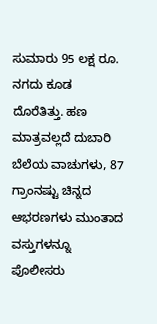ಸುಮಾರು 95 ಲಕ್ಷ ರೂ. ನಗದು ಕೂಡ ದೊರೆತಿತ್ತು. ಹಣ ಮಾತ್ರವಲ್ಲದೆ ದುಬಾರಿ ಬೆಲೆಯ ವಾಚುಗಳು, 87 ಗ್ರಾಂನಷ್ಟು ಚಿನ್ನದ ಆಭರಣಗಳು ಮುಂತಾದ ವಸ್ತುಗಳನ್ನೂ ಪೊಲೀಸರು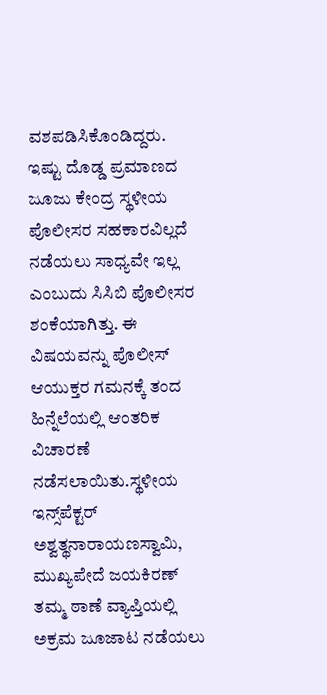ವಶಪಡಿಸಿಕೊಂಡಿದ್ದರು.
ಇಷ್ಟು ದೊಡ್ಡ ಪ್ರಮಾಣದ ಜೂಜು ಕೇಂದ್ರ ಸ್ಥಳೀಯ ಪೊಲೀಸರ ಸಹಕಾರವಿಲ್ಲದೆ ನಡೆಯಲು ಸಾಧ್ಯವೇ ಇಲ್ಲ ಎಂಬುದು ಸಿಸಿಬಿ ಪೊಲೀಸರ ಶಂಕೆಯಾಗಿತ್ತು. ಈ ವಿಷಯವನ್ನು ಪೊಲೀಸ್ ಆಯುಕ್ತರ ಗಮನಕ್ಕೆ ತಂದ ಹಿನ್ನೆಲೆಯಲ್ಲಿ ಆಂತರಿಕ ವಿಚಾರಣೆ ನಡೆಸಲಾಯಿತು.ಸ್ಥಳೀಯ ಇನ್ಸ್‌ಪೆಕ್ಟರ್ ಅಶ್ವತ್ಥನಾರಾಯಣಸ್ವಾಮಿ, ಮುಖ್ಯಪೇದೆ ಜಯಕಿರಣ್ ತಮ್ಮ ಠಾಣೆ ವ್ಯಾಪ್ತಿಯಲ್ಲಿ ಅಕ್ರಮ ಜೂಜಾಟ ನಡೆಯಲು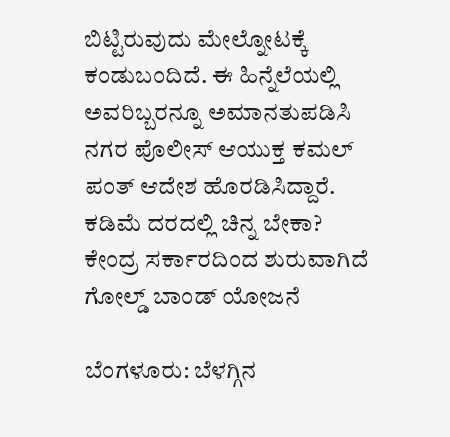ಬಿಟ್ಟಿರುವುದು ಮೇಲ್ನೋಟಕ್ಕೆ ಕಂಡುಬಂದಿದೆ. ಈ ಹಿನ್ನೆಲೆಯಲ್ಲಿ ಅವರಿಬ್ಬರನ್ನೂ ಅಮಾನತುಪಡಿಸಿ ನಗರ ಪೊಲೀಸ್ ಆಯುಕ್ತ ಕಮಲ್ ಪಂತ್ ಆದೇಶ ಹೊರಡಿಸಿದ್ದಾರೆ.
ಕಡಿಮೆ ದರದಲ್ಲಿ ಚಿನ್ನ ಬೇಕಾ? ಕೇಂದ್ರ ಸರ್ಕಾರದಿಂದ ಶುರುವಾಗಿದೆ ಗೋಲ್ಡ್ ಬಾಂಡ್ ಯೋಜನೆ

ಬೆಂಗಳೂರು: ಬೆಳಗ್ಗಿನ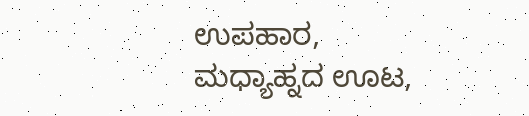ಉಪಹಾರ, ಮಧ್ಯಾಹ್ನದ ಊಟ,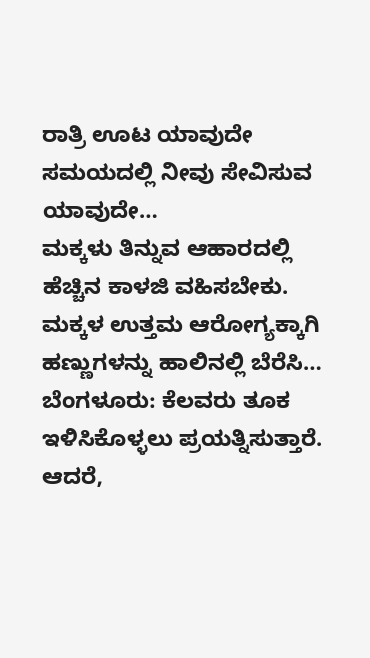ರಾತ್ರಿ ಊಟ ಯಾವುದೇ ಸಮಯದಲ್ಲಿ ನೀವು ಸೇವಿಸುವ ಯಾವುದೇ…
ಮಕ್ಕಳು ತಿನ್ನುವ ಆಹಾರದಲ್ಲಿ ಹೆಚ್ಚಿನ ಕಾಳಜಿ ವಹಿಸಬೇಕು. ಮಕ್ಕಳ ಉತ್ತಮ ಆರೋಗ್ಯಕ್ಕಾಗಿ ಹಣ್ಣುಗಳನ್ನು ಹಾಲಿನಲ್ಲಿ ಬೆರೆಸಿ…
ಬೆಂಗಳೂರು: ಕೆಲವರು ತೂಕ ಇಳಿಸಿಕೊಳ್ಳಲು ಪ್ರಯತ್ನಿಸುತ್ತಾರೆ. ಆದರೆ,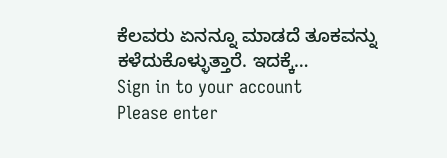ಕೆಲವರು ಏನನ್ನೂ ಮಾಡದೆ ತೂಕವನ್ನು ಕಳೆದುಕೊಳ್ಳುತ್ತಾರೆ. ಇದಕ್ಕೆ…
Sign in to your account
Please enter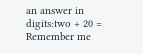an answer in digits:two + 20 =
Remember me